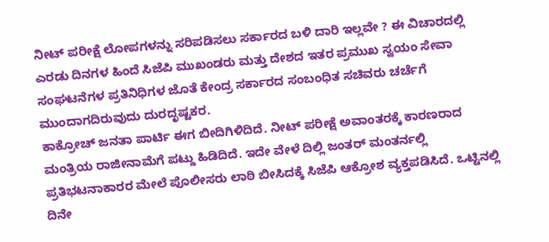ನೀಟ್ ಪರೀಕ್ಷೆ ಲೋಪಗಳನ್ನು ಸರಿಪಡಿಸಲು ಸರ್ಕಾರದ ಬಳಿ ದಾರಿ ಇಲ್ಲವೇ ? ಈ ವಿಚಾರದಲ್ಲಿ ಎರಡು ದಿನಗಳ ಹಿಂದೆ ಸಿಜೆಪಿ ಮುಖಂಡರು ಮತ್ತು ದೇಶದ ಇತರ ಪ್ರಮುಖ ಸ್ವಯಂ ಸೇವಾ ಸಂಘಟನೆಗಳ ಪ್ರತಿನಿಧಿಗಳ ಜೊತೆ ಕೇಂದ್ರ ಸರ್ಕಾರದ ಸಂಬಂಧಿತ ಸಚಿವರು ಚರ್ಚೆಗೆ ಮುಂದಾಗದಿರುವುದು ದುರದೃಷ್ಟಕರ.
ಕಾಕ್ರೋಚ್ ಜನತಾ ಪಾರ್ಟಿ ಈಗ ಬೀದಿಗಿಳಿದಿದೆ. ನೀಟ್ ಪರೀಕ್ಷೆ ಅವಾಂತರಕ್ಕೆ ಕಾರಣರಾದ ಮಂತ್ರಿಯ ರಾಜೀನಾಮೆಗೆ ಪಟ್ದು ಹಿಡಿದಿದೆ. ಇದೇ ವೇಳೆ ದಿಲ್ಲಿ ಜಂತರ್ ಮಂತರ್ನಲ್ಲಿ ಪ್ರತಿಭಟನಾಕಾರರ ಮೇಲೆ ಪೊಲೀಸರು ಲಾಠಿ ಬೀಸಿದಕ್ಕೆ ಸಿಜೆಪಿ ಆಕ್ರೋಶ ವ್ಯಕ್ತಪಡಿಸಿದೆ. ಒಟ್ಟಿನಲ್ಲಿ ದಿನೇ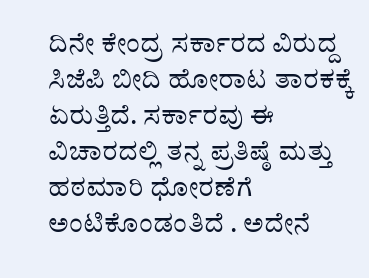ದಿನೇ ಕೇಂದ್ರ ಸರ್ಕಾರದ ವಿರುದ್ದ ಸಿಜೆಪಿ ಬೀದಿ ಹೋರಾಟ ತಾರಕಕ್ಕೆ ಏರುತ್ತಿದೆ. ಸರ್ಕಾರವು ಈ ವಿಚಾರದಲ್ಲಿ ತನ್ನ ಪ್ರತಿಷ್ಠೆ ಮತ್ತು ಹಠಮಾರಿ ಧೋರಣೆಗೆ ಅಂಟಿಕೊಂಡಂತಿದೆ . ಅದೇನೆ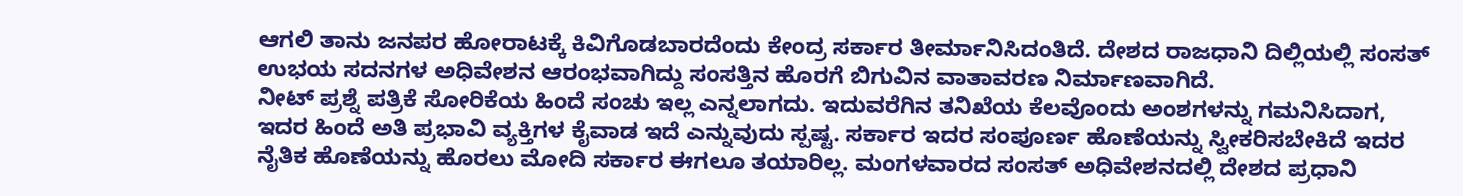ಆಗಲಿ ತಾನು ಜನಪರ ಹೋರಾಟಕ್ಕೆ ಕಿವಿಗೊಡಬಾರದೆಂದು ಕೇಂದ್ರ ಸರ್ಕಾರ ತೀರ್ಮಾನಿಸಿದಂತಿದೆ. ದೇಶದ ರಾಜಧಾನಿ ದಿಲ್ಲಿಯಲ್ಲಿ ಸಂಸತ್ ಉಭಯ ಸದನಗಳ ಅಧಿವೇಶನ ಆರಂಭವಾಗಿದ್ದು ಸಂಸತ್ತಿನ ಹೊರಗೆ ಬಿಗುವಿನ ವಾತಾವರಣ ನಿರ್ಮಾಣವಾಗಿದೆ.
ನೀಟ್ ಪ್ರಶ್ನೆ ಪತ್ರಿಕೆ ಸೋರಿಕೆಯ ಹಿಂದೆ ಸಂಚು ಇಲ್ಲ ಎನ್ನಲಾಗದು. ಇದುವರೆಗಿನ ತನಿಖೆಯ ಕೆಲವೊಂದು ಅಂಶಗಳನ್ನು ಗಮನಿಸಿದಾಗ, ಇದರ ಹಿಂದೆ ಅತಿ ಪ್ರಭಾವಿ ವ್ಯಕ್ತಿಗಳ ಕೈವಾಡ ಇದೆ ಎನ್ನುವುದು ಸ್ಪಷ್ಟ. ಸರ್ಕಾರ ಇದರ ಸಂಪೂರ್ಣ ಹೊಣೆಯನ್ನು ಸ್ವೀಕರಿಸಬೇಕಿದೆ ಇದರ ನೈತಿಕ ಹೊಣೆಯನ್ನು ಹೊರಲು ಮೋದಿ ಸರ್ಕಾರ ಈಗಲೂ ತಯಾರಿಲ್ಲ. ಮಂಗಳವಾರದ ಸಂಸತ್ ಅಧಿವೇಶನದಲ್ಲಿ ದೇಶದ ಪ್ರಧಾನಿ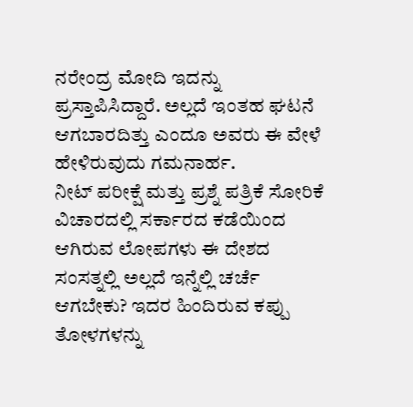ನರೇಂದ್ರ ಮೋದಿ ಇದನ್ನು ಪ್ರಸ್ತಾಪಿಸಿದ್ದಾರೆ. ಅಲ್ಲದೆ ಇಂತಹ ಘಟನೆ ಆಗಬಾರದಿತ್ತು ಎಂದೂ ಅವರು ಈ ವೇಳೆ ಹೇಳಿರುವುದು ಗಮನಾರ್ಹ.
ನೀಟ್ ಪರೀಕ್ಷೆ ಮತ್ತು ಪ್ರಶ್ನೆ ಪತ್ರಿಕೆ ಸೋರಿಕೆ ವಿಚಾರದಲ್ಲಿ ಸರ್ಕಾರದ ಕಡೆಯಿಂದ ಆಗಿರುವ ಲೋಪಗಳು ಈ ದೇಶದ ಸಂಸತ್ನಲ್ಲಿ ಅಲ್ಲದೆ ಇನ್ನೆಲ್ಲಿ ಚರ್ಚೆ ಆಗಬೇಕು? ಇದರ ಹಿಂದಿರುವ ಕಪ್ಪು ತೋಳಗಳನ್ನು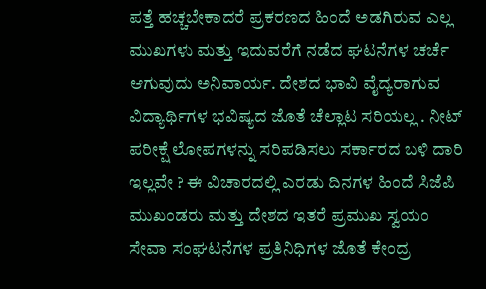ಪತ್ತೆ ಹಚ್ಚಬೇಕಾದರೆ ಪ್ರಕರಣದ ಹಿಂದೆ ಅಡಗಿರುವ ಎಲ್ಲ ಮುಖಗಳು ಮತ್ತು ಇದುವರೆಗೆ ನಡೆದ ಘಟನೆಗಳ ಚರ್ಚೆ ಆಗುವುದು ಅನಿವಾರ್ಯ. ದೇಶದ ಭಾವಿ ವೈದ್ಯರಾಗುವ ವಿದ್ಯಾರ್ಥಿಗಳ ಭವಿಷ್ಯದ ಜೊತೆ ಚೆಲ್ಲಾಟ ಸರಿಯಲ್ಲ . ನೀಟ್ ಪರೀಕ್ಷೆ ಲೋಪಗಳನ್ನು ಸರಿಪಡಿಸಲು ಸರ್ಕಾರದ ಬಳಿ ದಾರಿ ಇಲ್ಲವೇ ? ಈ ವಿಚಾರದಲ್ಲಿ ಎರಡು ದಿನಗಳ ಹಿಂದೆ ಸಿಜೆಪಿ ಮುಖಂಡರು ಮತ್ತು ದೇಶದ ಇತರೆ ಪ್ರಮುಖ ಸ್ವಯಂ ಸೇವಾ ಸಂಘಟನೆಗಳ ಪ್ರತಿನಿಧಿಗಳ ಜೊತೆ ಕೇಂದ್ರ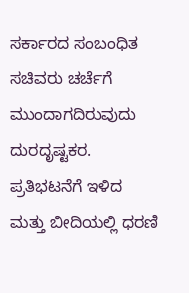ಸರ್ಕಾರದ ಸಂಬಂಧಿತ ಸಚಿವರು ಚರ್ಚೆಗೆ ಮುಂದಾಗದಿರುವುದು ದುರದೃಷ್ಟಕರ.
ಪ್ರತಿಭಟನೆಗೆ ಇಳಿದ ಮತ್ತು ಬೀದಿಯಲ್ಲಿ ಧರಣಿ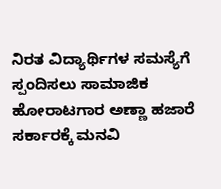ನಿರತ ವಿದ್ಯಾರ್ಥಿಗಳ ಸಮಸ್ಯೆಗೆ ಸ್ಪಂದಿಸಲು ಸಾಮಾಜಿಕ ಹೋರಾಟಗಾರ ಅಣ್ಣಾ ಹಜಾರೆ ಸರ್ಕಾರಕ್ಕೆ ಮನವಿ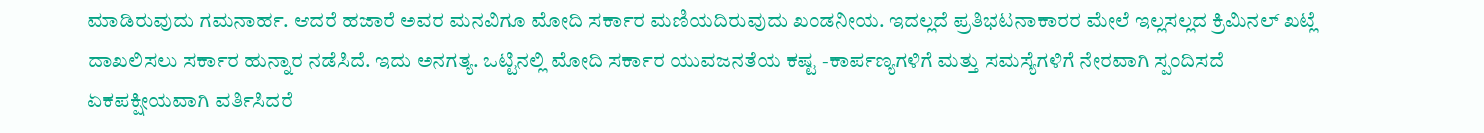ಮಾಡಿರುವುದು ಗಮನಾರ್ಹ. ಆದರೆ ಹಜಾರೆ ಅವರ ಮನವಿಗೂ ಮೋದಿ ಸರ್ಕಾರ ಮಣಿಯದಿರುವುದು ಖಂಡನೀಯ. ಇದಲ್ಲದೆ ಪ್ರತಿಭಟನಾಕಾರರ ಮೇಲೆ ಇಲ್ಲಸಲ್ಲದ ಕ್ರಿಮಿನಲ್ ಖಟ್ಲೆ ದಾಖಲಿಸಲು ಸರ್ಕಾರ ಹುನ್ನಾರ ನಡೆಸಿದೆ. ಇದು ಅನಗತ್ಯ. ಒಟ್ಟಿನಲ್ಲಿ ಮೋದಿ ಸರ್ಕಾರ ಯುವಜನತೆಯ ಕಷ್ಟ -ಕಾರ್ಪಣ್ಯಗಳಿಗೆ ಮತ್ತು ಸಮಸ್ಯೆಗಳಿಗೆ ನೇರವಾಗಿ ಸ್ಪಂದಿಸದೆ ಏಕಪಕ್ಷೀಯವಾಗಿ ವರ್ತಿಸಿದರೆ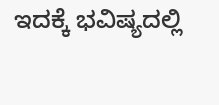ಇದಕ್ಕೆ ಭವಿಷ್ಯದಲ್ಲಿ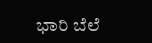ಭಾರಿ ಬೆಲೆ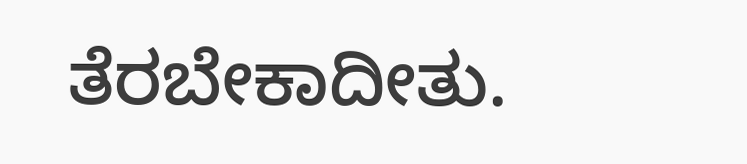ತೆರಬೇಕಾದೀತು.